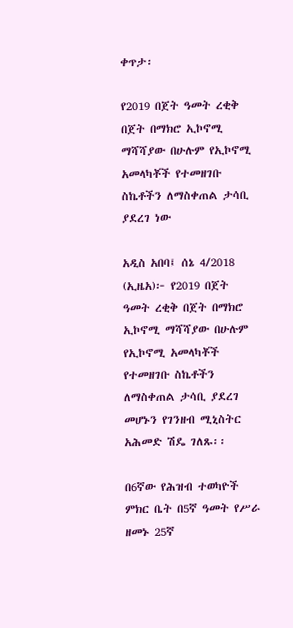ቀጥታ፡

የ2019 በጀት ዓመት ረቂቅ በጀት በማክሮ ኢኮኖሚ ማሻሻያው በሁሉም የኢኮኖሚ አመላካቾች የተመዘገቡ ስኬቶችን ለማስቀጠል ታሳቢ ያደረገ ነው

አዲስ አበባ፤ ሰኔ 4/2018 (ኢዜአ)፦ የ2019 በጀት ዓመት ረቂቅ በጀት በማክሮ ኢኮኖሚ ማሻሻያው በሁሉም የኢኮኖሚ አመላካቾች የተመዘገቡ ስኬቶችን ለማስቀጠል ታሳቢ ያደረገ መሆኑን የገንዘብ ሚኒስትር አሕመድ ሽዴ ገለጹ፡፡

በ6ኛው የሕዝብ ተወካዮች ምክር ቤት በ5ኛ ዓመት የሥራ ዘመኑ 25ኛ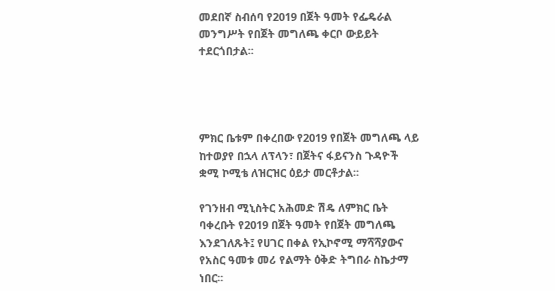መደበኛ ስብሰባ የ2019 በጀት ዓመት የፌዴራል መንግሥት የበጀት መግለጫ ቀርቦ ውይይት ተደርጎበታል፡፡




ምክር ቤቱም በቀረበው የ2019 የበጀት መግለጫ ላይ ከተወያየ በኋላ ለፕላን፣ በጀትና ፋይናንስ ጉዳዮች ቋሚ ኮሚቴ ለዝርዝር ዕይታ መርቶታል፡፡

የገንዘብ ሚኒስትር አሕመድ ሽዴ ለምክር ቤት ባቀረቡት የ2019 በጀት ዓመት የበጀት መግለጫ እንደገለጹት፤ የሀገር በቀል የኢኮኖሚ ማሻሻያውና የአስር ዓመቱ መሪ የልማት ዕቅድ ትግበራ ስኬታማ ነበር፡፡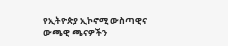የኢትዮጵያ ኢኮኖሚ ውስጣዊና ውጫዊ ጫናዎችን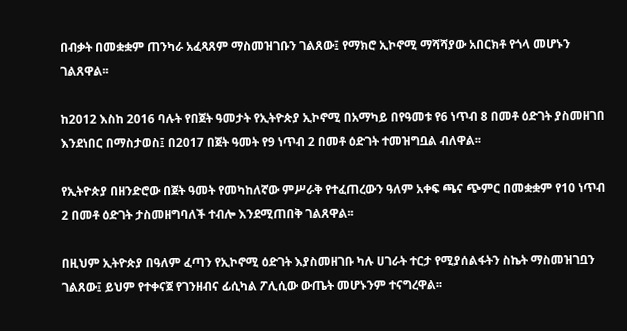በብቃት በመቋቋም ጠንካራ አፈጻጸም ማስመዝገቡን ገልጸው፤ የማክሮ ኢኮኖሚ ማሻሻያው አበርክቶ የጎላ መሆኑን ገልጸዋል፡፡

ከ2012 እስከ 2016 ባሉት የበጀት ዓመታት የኢትዮጵያ ኢኮኖሚ በአማካይ በየዓመቱ የ6 ነጥብ 8 በመቶ ዕድገት ያስመዘገበ እንደነበር በማስታወስ፤ በ2017 በጀት ዓመት የ9 ነጥብ 2 በመቶ ዕድገት ተመዝግቧል ብለዋል፡፡

የኢትዮጵያ በዘንድሮው በጀት ዓመት የመካከለኛው ምሥራቅ የተፈጠረውን ዓለም አቀፍ ጫና ጭምር በመቋቋም የ10 ነጥብ 2 በመቶ ዕድገት ታስመዘግባለች ተብሎ እንደሚጠበቅ ገልጸዋል፡፡

በዚህም ኢትዮጵያ በዓለም ፈጣን የኢኮኖሚ ዕድገት እያስመዘገቡ ካሉ ሀገራት ተርታ የሚያሰልፋትን ስኬት ማስመዝገቧን ገልጸው፤ ይህም የተቀናጀ የገንዘብና ፊሲካል ፖሊሲው ውጤት መሆኑንም ተናግረዋል፡፡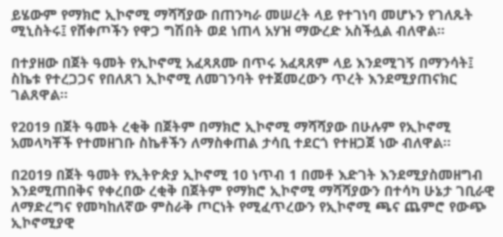ይሄውም የማክሮ ኢኮኖሚ ማሻሻያው በጠንካራ መሠረት ላይ የተገነባ መሆኑን የገለጹት ሚኒስትሩ፤ የሸቀጦችን የዋጋ ግሽበት ወደ ነጠላ አሃዝ ማውረድ አስችሏል ብለዋል፡፡

በተያዘው በጀት ዓመት የኢኮኖሚ አፈጻጸሙ በጥሩ አፈጻጸም ላይ እንደሚገኝ በማንሳት፤ ስኬቱ የተረጋጋና የበለጸገ ኢኮኖሚ ለመገንባት የተጀመረውን ጥረት እንደሚያጠናክር ገልጸዋል፡፡

የ2019 በጀት ዓመት ረቂቅ በጀትም በማክሮ ኢኮኖሚ ማሻሻያው በሁሉም የኢኮኖሚ አመላካቾች የተመዘገቡ ስኬቶችን ለማስቀጠል ታሳቢ ተደርጎ የተዘጋጀ ነው ብለዋል፡፡

በ2019 በጀት ዓመት የኢትዮጵያ ኢኮኖሚ 10 ነጥብ 1 በመቶ እድገት እንደሚያስመዘግብ እንደሚጠበቅና የቀረበው ረቂቅ በጀትም የማክሮ ኢኮኖሚ ማሻሻያውን በተሳካ ሁኔታ ገቢራዊ ለማድረግና የመካከለኛው ምስራቅ ጦርነት የሚፈጥረውን የኢኮኖሚ ጫና ጨምሮ የውጭ ኢኮኖሚያዊ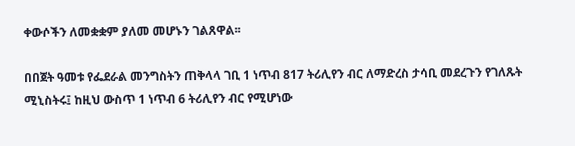ቀውሶችን ለመቋቋም ያለመ መሆኑን ገልጸዋል፡፡

በበጀት ዓመቱ የፌደራል መንግስትን ጠቅላላ ገቢ 1 ነጥብ 817 ትሪሊየን ብር ለማድረስ ታሳቢ መደረጉን የገለጹት ሚኒስትሩ፤ ከዚህ ውስጥ 1 ነጥብ 6 ትሪሊየን ብር የሚሆነው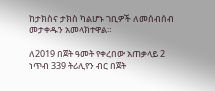ከታክስና ታክስ ካልሆኑ ገቢዎች ለመሰብሰብ መታቀዱን አመላክተዋል።

ለ2019 በጀት ዓመት የቀረበው አጠቃላይ 2 ነጥብ 339 ትሪሊየን ብር በጀት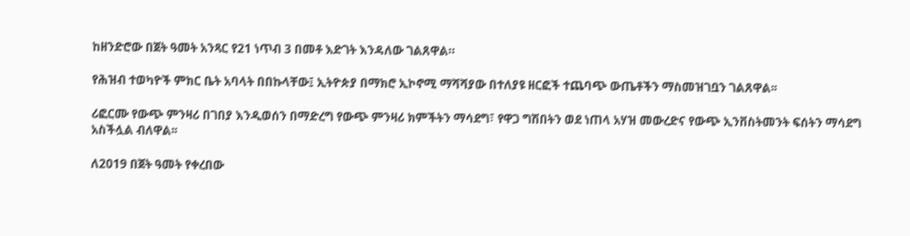ከዘንድሮው በጀት ዓመት አንጻር የ21 ነጥብ 3 በመቶ እድገት እንዳለው ገልጸዋል።

የሕዝብ ተወካዮች ምክር ቤት አባላት በበኩላቸው፤ ኢትዮጵያ በማክሮ ኢኮኖሚ ማሻሻያው በተለያዩ ዘርፎች ተጨባጭ ውጤቶችን ማስመዝገቧን ገልጸዋል፡፡

ሪፎርሙ የውጭ ምንዛሪ በገበያ እንዲወሰን በማድረግ የውጭ ምንዛሪ ክምችትን ማሳደግ፣ የዋጋ ግሽበትን ወደ ነጠላ አሃዝ መውረድና የውጭ ኢንቨስትመንት ፍሰትን ማሳደግ አስችሏል ብለዋል፡፡

ለ2019 በጀት ዓመት የቀረበው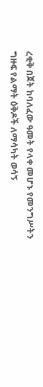ረቂቅ በጀት ከባለፈው ዓመት የላቀ መሆኑ የመንግሥትን ግዙፍ የልማት ዕቅዶች ለማሳካት ወሳኝ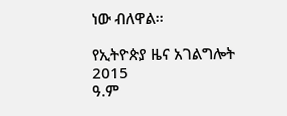ነው ብለዋል፡፡

የኢትዮጵያ ዜና አገልግሎት
2015
ዓ.ም